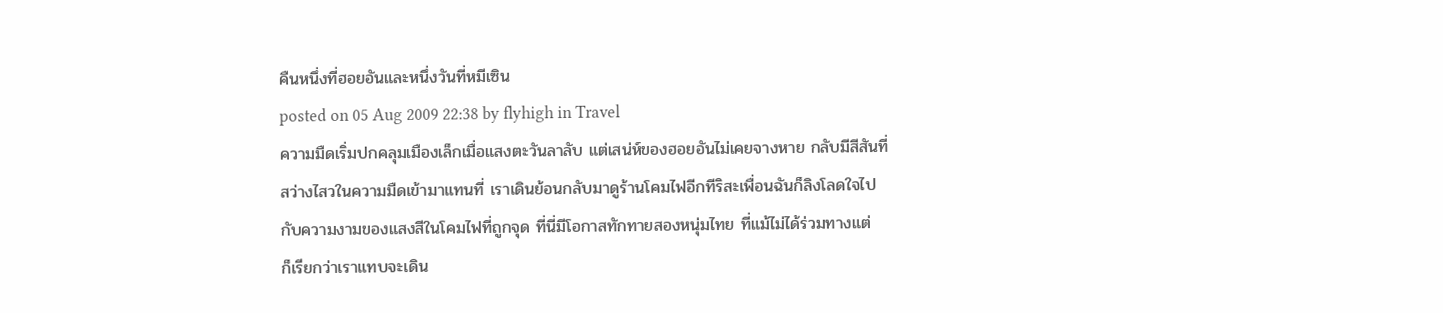คืนหนึ่งที่ฮอยอันและหนึ่งวันที่หมีเซิน
posted on 05 Aug 2009 22:38 by flyhigh in Travel
ความมืดเริ่มปกคลุมเมืองเล็กเมื่อแสงตะวันลาลับ แต่เสน่ห์ของฮอยอันไม่เคยจางหาย กลับมีสีสันที่
สว่างไสวในความมืดเข้ามาแทนที่ เราเดินย้อนกลับมาดูร้านโคมไฟอีกทีริสะเพื่อนฉันก็ลิงโลดใจไป
กับความงามของแสงสีในโคมไฟที่ถูกจุด ที่นี่มีโอกาสทักทายสองหนุ่มไทย ที่แม้ไม่ได้ร่วมทางแต่
ก็เรียกว่าเราแทบจะเดิน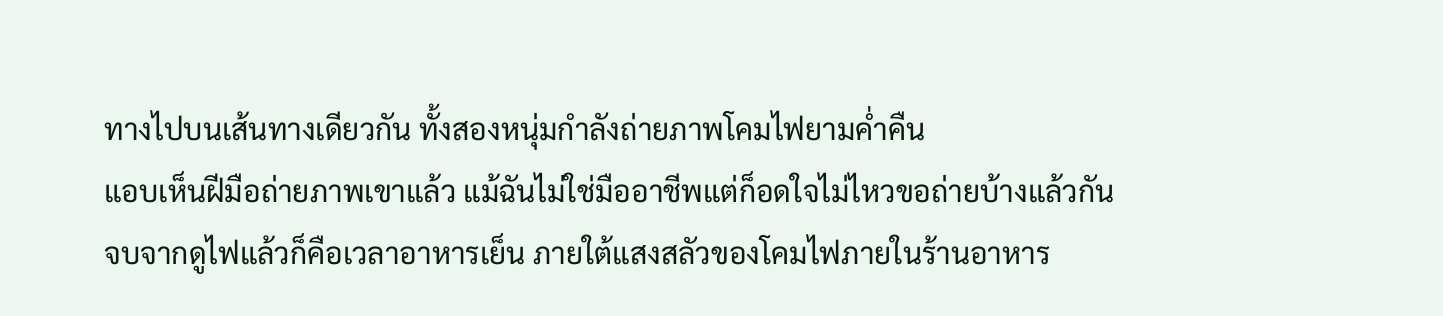ทางไปบนเส้นทางเดียวกัน ทั้งสองหนุ่มกำลังถ่ายภาพโคมไฟยามค่ำคืน
แอบเห็นฝีมือถ่ายภาพเขาแล้ว แม้ฉันไม่ใช่มืออาชีพแต่ก็อดใจไม่ไหวขอถ่ายบ้างแล้วกัน
จบจากดูไฟแล้วก็คือเวลาอาหารเย็น ภายใต้แสงสลัวของโคมไฟภายในร้านอาหาร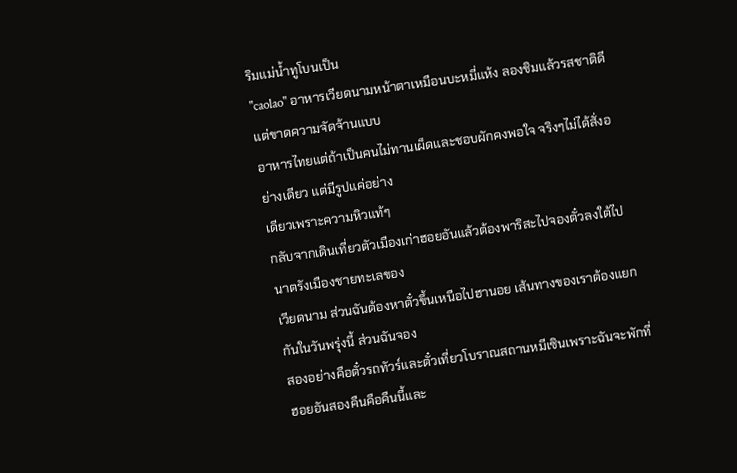ริมแม่น้ำทูโบนเป็น
"caolao" อาหารเวียดนามหน้าตาเหมือนบะหมี่แห้ง ลองชิมแล้วรสชาติดีแต่ขาดความจัดจ้านแบบ
อาหารไทยแต่ถ้าเป็นคนไม่ทานเผ็ดและชอบผักคงพอใจ จริงๆไม่ได้สั่งอย่างเดียว แต่มีรูปแค่อย่าง
เดียวเพราะความหิวแท้ๆ
กลับจากเดินเที่ยวตัวเมืองเก่าฮอยอันแล้วต้องพาริสะไปจองตั๋วลงใต้ไปนาตรังเมืองชายทะเลของ
เวียดนาม ส่วนฉันต้องหาตั๋วขึ้นเหนือไปฮานอย เส้นทางของเราต้องแยกกันในวันพรุ่งนี้ ส่วนฉันจอง
สองอย่างคือตั๋วรถทัวร์และตั๋วเที่ยวโบราณสถานหมีเซินเพราะฉันจะพักที่ฮอยอันสองคืนคือคืนนี้และ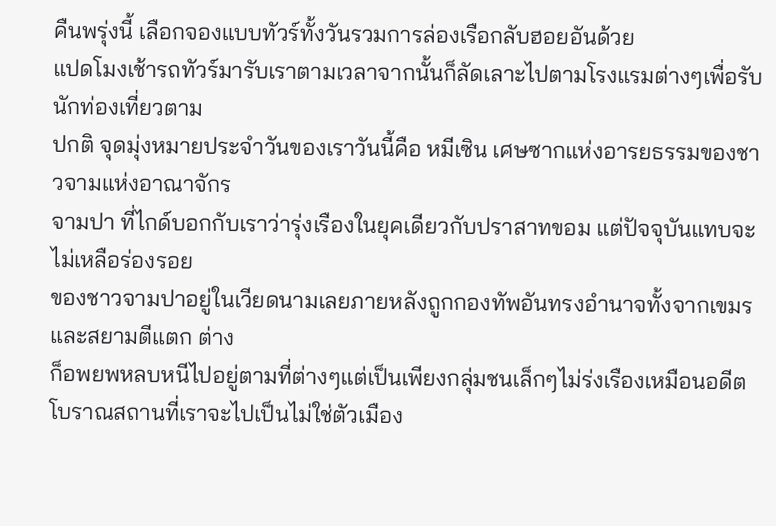คืนพรุ่งนี้ เลือกจองแบบทัวร์ทั้งวันรวมการล่องเรือกลับฮอยอันด้วย
แปดโมงเช้ารถทัวร์มารับเราตามเวลาจากนั้นก็ลัดเลาะไปตามโรงแรมต่างๆเพื่อรับนักท่องเที่ยวตาม
ปกติ จุดมุ่งหมายประจำวันของเราวันนี้คือ หมีเซิน เศษซากแห่งอารยธรรมของชาวจามแห่งอาณาจักร
จามปา ที่ไกด์บอกกับเราว่ารุ่งเรืองในยุคเดียวกับปราสาทขอม แต่ปัจจุบันแทบจะไม่เหลือร่องรอย
ของชาวจามปาอยู่ในเวียดนามเลยภายหลังถูกกองทัพอันทรงอำนาจทั้งจากเขมรและสยามตีแตก ต่าง
ก็อพยพหลบหนีไปอยู่ตามที่ต่างๆแต่เป็นเพียงกลุ่มชนเล็กๆไม่ร่งเรืองเหมือนอดีต
โบราณสถานที่เราจะไปเป็นไม่ใช่ตัวเมือง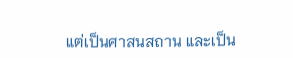แต่เป็นศาสนสถาน และเป็น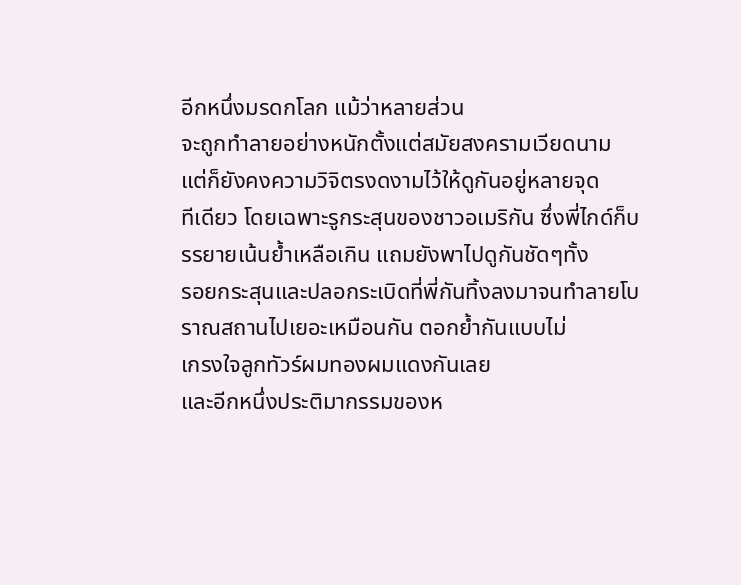อีกหนึ่งมรดกโลก แม้ว่าหลายส่วน
จะถูกทำลายอย่างหนักตั้งแต่สมัยสงครามเวียดนาม แต่ก็ยังคงความวิจิตรงดงามไว้ให้ดูกันอยู่หลายจุด
ทีเดียว โดยเฉพาะรูกระสุนของชาวอเมริกัน ซึ่งพี่ไกด์ก็บรรยายเน้นย้ำเหลือเกิน แถมยังพาไปดูกันชัดๆทั้ง
รอยกระสุนและปลอกระเบิดที่พี่กันทิ้งลงมาจนทำลายโบราณสถานไปเยอะเหมือนกัน ตอกย้ำกันแบบไม่
เกรงใจลูกทัวร์ผมทองผมแดงกันเลย
และอีกหนึ่งประติมากรรมของห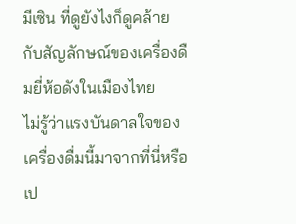มีเซิน ที่ดูยังไงก็ดูคล้ายกับสัญลักษณ์ของเครื่องดืมยี่ห้อดังในเมืองไทย
ไม่รู้ว่าแรงบันดาลใจของเครื่องดื่มนี้มาจากที่นี่หรือเป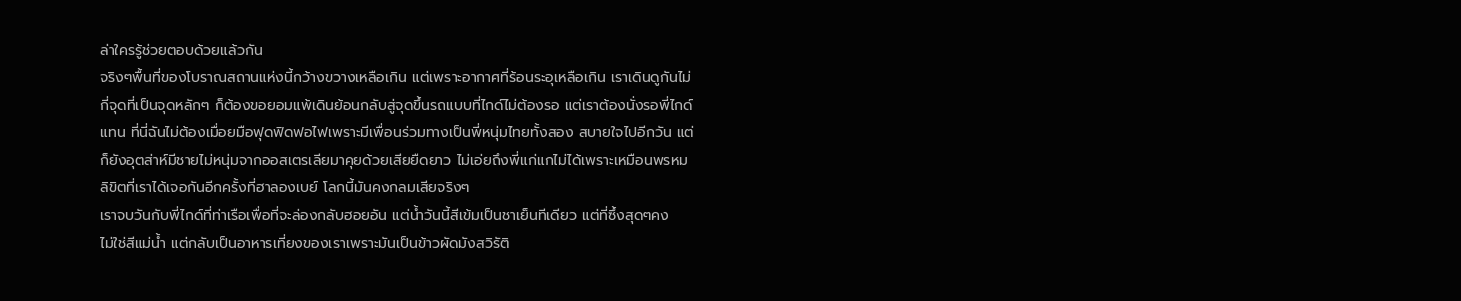ล่าใครรู้ช่วยตอบด้วยแล้วกัน
จริงๆพื้นที่ของโบราณสถานแห่งนี้กว้างขวางเหลือเกิน แต่เพราะอากาศที่ร้อนระอุเหลือเกิน เราเดินดูกันไม่
กี่จุดที่เป็นจุดหลักๆ ก็ต้องขอยอมแพ้เดินย้อนกลับสู่จุดขึ้นรถแบบที่ไกด์ไม่ต้องรอ แต่เราต้องนั่งรอพี่ไกด์
แทน ที่นี่ฉันไม่ต้องเมื่อยมือฟุดฟิดฟอไฟเพราะมีเพื่อนร่วมทางเป็นพี่หนุ่มไทยทั้งสอง สบายใจไปอีกวัน แต่
ก็ยังอุตส่าห์มีชายไม่หนุ่มจากออสเตรเลียมาคุยด้วยเสียยืดยาว ไม่เอ่ยถึงพี่แก่แกไม่ได้เพราะเหมือนพรหม
ลิขิตที่เราได้เจอกันอีกครั้งที่ฮาลองเบย์ โลกนี้มันคงกลมเสียจริงๆ
เราจบวันกับพี่ไกด์ที่ท่าเรือเพื่อที่จะล่องกลับฮอยอัน แต่น้ำวันนี้สีเข้มเป็นชาเย็นทีเดียว แต่ที่ซึ้งสุดๆคง
ไม่ใช่สีแม่น้ำ แต่กลับเป็นอาหารเที่ยงของเราเพราะมันเป็นข้าวผัดมังสวิรัติ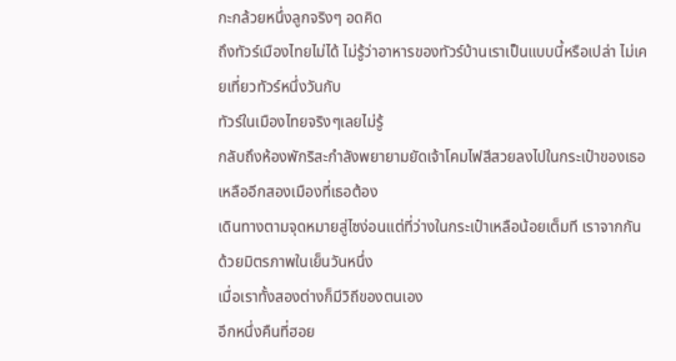กะกล้วยหนึ่งลูกจริงๆ อดคิด
ถึงทัวร์เมืองไทยไม่ได้ ไม่รู้ว่าอาหารของทัวร์บ้านเราเป็นแบบนี้หรือเปล่า ไม่เคยเที่ยวทัวร์หนึ่งวันกับ
ทัวร์ในเมืองไทยจริงๆเลยไม่รู้
กลับถึงห้องพักริสะกำลังพยายามยัดเจ้าโคมไฟสีสวยลงไปในกระเป๋าของเธอ เหลืออีกสองเมืองที่เธอต้อง
เดินทางตามจุดหมายสู่ไซง่อนแต่ที่ว่างในกระเป๋าเหลือน้อยเต็มที เราจากกันด้วยมิตรภาพในเย็นวันหนึ่ง
เมื่อเราทั้งสองต่างก็มีวิถีของตนเอง
อีกหนึ่งคืนที่ฮอย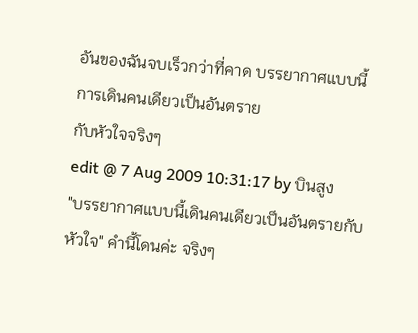อันของฉันจบเร็วกว่าที่คาด บรรยากาศแบบนี้การเดินคนเดียวเป็นอันตราย
กับหัวใจจริงๆ
edit @ 7 Aug 2009 10:31:17 by บินสูง
"บรรยากาศแบบนี้เดินคนเดียวเป็นอันตรายกับหัวใจ" คำนี้โดนค่ะ จริงๆ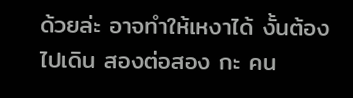ด้วยล่ะ อาจทำให้เหงาได้ งั้นต้องไปเดิน สองต่อสอง กะ คน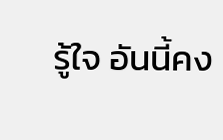รู้ใจ อันนี้คง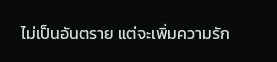ไม่เป็นอันตราย แต่จะเพิ่มความรัก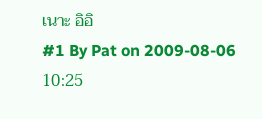เนาะ อิอิ
#1 By Pat on 2009-08-06 10:25